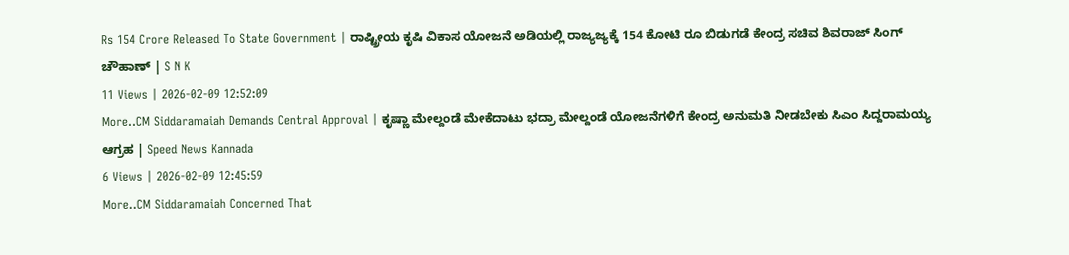Rs 154 Crore Released To State Government | ರಾಷ್ಟ್ರೀಯ ಕೃಷಿ ವಿಕಾಸ ಯೋಜನೆ ಅಡಿಯಲ್ಲಿ ರಾಜ್ಯಜ್ಯಕ್ಕೆ 154 ಕೋಟಿ ರೂ ಬಿಡುಗಡೆ ಕೇಂದ್ರ ಸಚಿವ ಶಿವರಾಜ್ ಸಿಂಗ್ ಚೌಹಾಣ್ | S N K
11 Views | 2026-02-09 12:52:09
More..CM Siddaramaiah Demands Central Approval | ಕೃಷ್ಣಾ ಮೇಲ್ದಂಡೆ ಮೇಕೆದಾಟು ಭದ್ರಾ ಮೇಲ್ದಂಡೆ ಯೋಜನೆಗಳಿಗೆ ಕೇಂದ್ರ ಅನುಮತಿ ನೀಡಬೇಕು ಸಿಎಂ ಸಿದ್ದರಾಮಯ್ಯ ಆಗ್ರಹ | Speed News Kannada
6 Views | 2026-02-09 12:45:59
More..CM Siddaramaiah Concerned That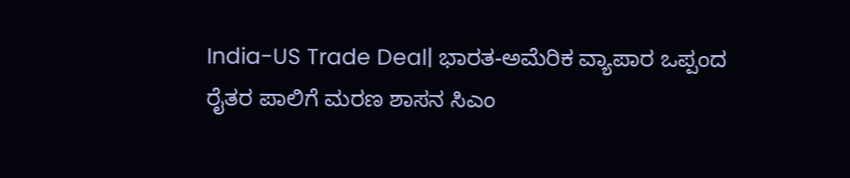India-US Trade Deal| ಭಾರತ-ಅಮೆರಿಕ ವ್ಯಾಪಾರ ಒಪ್ಪಂದ ರೈತರ ಪಾಲಿಗೆ ಮರಣ ಶಾಸನ ಸಿಎಂ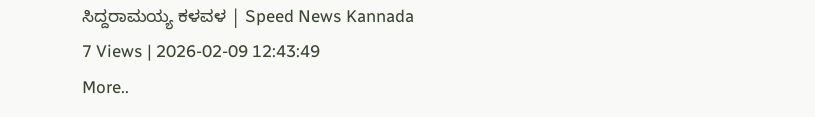ಸಿದ್ದರಾಮಯ್ಯ ಕಳವಳ | Speed News Kannada
7 Views | 2026-02-09 12:43:49
More..